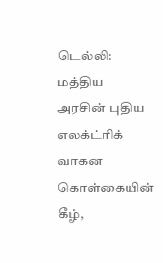டெல்லி: மத்திய அரசின் புதிய எலக்ட்ரிக் வாகன கொள்கையின் கீழ்,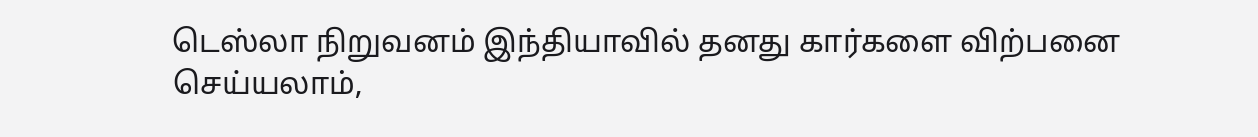டெஸ்லா நிறுவனம் இந்தியாவில் தனது கார்களை விற்பனை செய்யலாம்,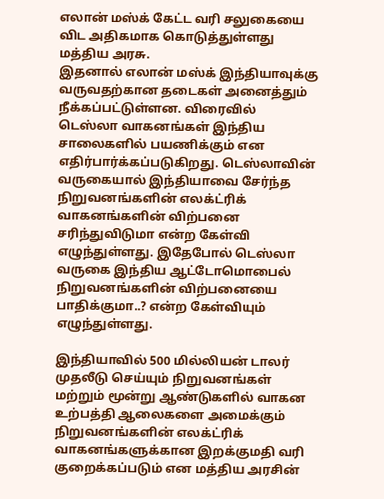எலான் மஸ்க் கேட்ட வரி சலுகையை விட அதிகமாக கொடுத்துள்ளது மத்திய அரசு.
இதனால் எலான் மஸ்க் இந்தியாவுக்கு வருவதற்கான தடைகள் அனைத்தும் நீக்கப்பட்டுள்ளன. விரைவில் டெஸ்லா வாகனங்கள் இந்திய சாலைகளில் பயணிக்கும் என எதிர்பார்க்கப்படுகிறது. டெஸ்லாவின் வருகையால் இந்தியாவை சேர்ந்த நிறுவனங்களின் எலக்ட்ரிக் வாகனங்களின் விற்பனை சரிந்துவிடுமா என்ற கேள்வி எழுந்துள்ளது. இதேபோல் டெஸ்லா வருகை இந்திய ஆட்டோமொபைல் நிறுவனங்களின் விற்பனையை பாதிக்குமா..? என்ற கேள்வியும் எழுந்துள்ளது.

இந்தியாவில் 500 மில்லியன் டாலர் முதலீடு செய்யும் நிறுவனங்கள் மற்றும் மூன்று ஆண்டுகளில் வாகன உற்பத்தி ஆலைகளை அமைக்கும் நிறுவனங்களின் எலக்ட்ரிக் வாகனங்களுக்கான இறக்குமதி வரி குறைக்கப்படும் என மத்திய அரசின்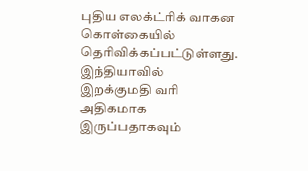புதிய எலக்ட்ரிக் வாகன கொள்கையில் தெரிவிக்கப்பட்டுள்ளது.
இந்தியாவில் இறக்குமதி வரி அதிகமாக இருப்பதாகவும்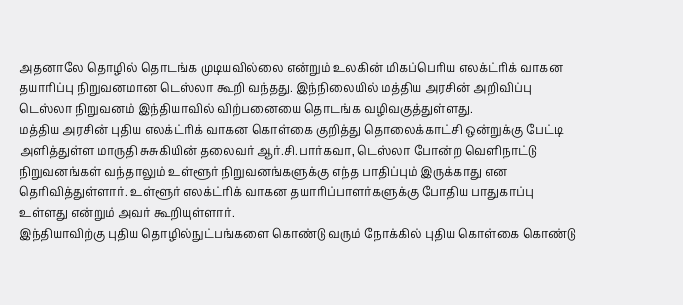அதனாலே தொழில் தொடங்க முடியவில்லை என்றும் உலகின் மிகப்பெரிய எலக்ட்ரிக் வாகன தயாரிப்பு நிறுவனமான டெஸ்லா கூறி வந்தது. இந்நிலையில் மத்திய அரசின் அறிவிப்பு டெஸ்லா நிறுவனம் இந்தியாவில் விற்பனையை தொடங்க வழிவகுத்துள்ளது.
மத்திய அரசின் புதிய எலக்ட்ரிக் வாகன கொள்கை குறித்து தொலைக்காட்சி ஒன்றுக்கு பேட்டி அளித்துள்ள மாருதி சுசுகியின் தலைவர் ஆர்.சி.பார்கவா, டெஸ்லா போன்ற வெளிநாட்டு நிறுவனங்கள் வந்தாலும் உள்ளூர் நிறுவனங்களுக்கு எந்த பாதிப்பும் இருக்காது என தெரிவித்துள்ளார். உள்ளூர் எலக்ட்ரிக் வாகன தயாரிப்பாளர்களுக்கு போதிய பாதுகாப்பு உள்ளது என்றும் அவர் கூறியுள்ளார்.
இந்தியாவிற்கு புதிய தொழில்நுட்பங்களை கொண்டு வரும் நோக்கில் புதிய கொள்கை கொண்டு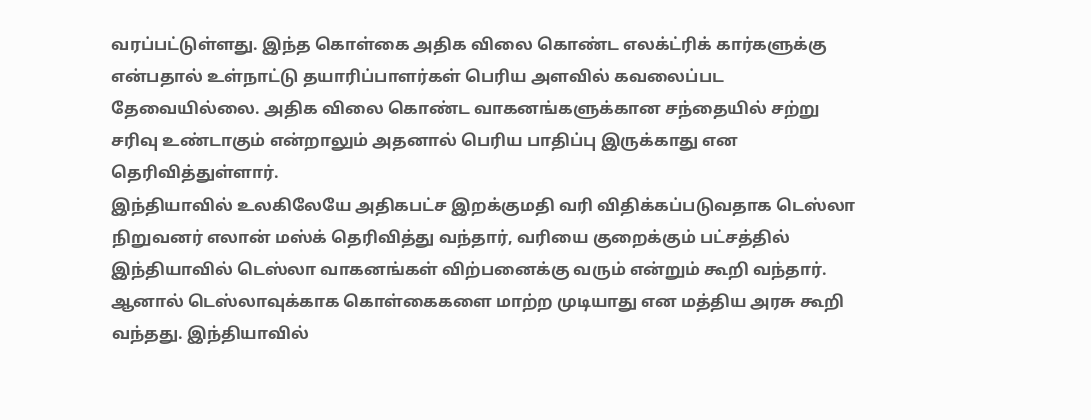வரப்பட்டுள்ளது. இந்த கொள்கை அதிக விலை கொண்ட எலக்ட்ரிக் கார்களுக்கு என்பதால் உள்நாட்டு தயாரிப்பாளர்கள் பெரிய அளவில் கவலைப்பட தேவையில்லை. அதிக விலை கொண்ட வாகனங்களுக்கான சந்தையில் சற்று சரிவு உண்டாகும் என்றாலும் அதனால் பெரிய பாதிப்பு இருக்காது என தெரிவித்துள்ளார்.
இந்தியாவில் உலகிலேயே அதிகபட்ச இறக்குமதி வரி விதிக்கப்படுவதாக டெஸ்லா நிறுவனர் எலான் மஸ்க் தெரிவித்து வந்தார், வரியை குறைக்கும் பட்சத்தில் இந்தியாவில் டெஸ்லா வாகனங்கள் விற்பனைக்கு வரும் என்றும் கூறி வந்தார். ஆனால் டெஸ்லாவுக்காக கொள்கைகளை மாற்ற முடியாது என மத்திய அரசு கூறி வந்தது. இந்தியாவில்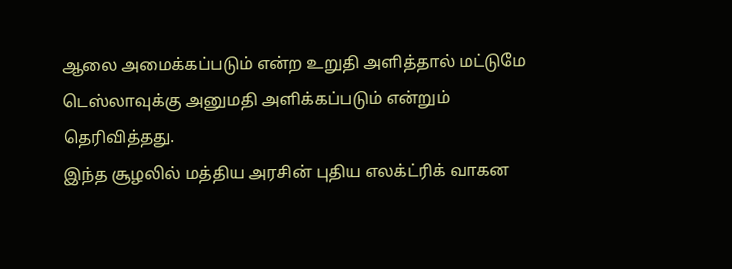ஆலை அமைக்கப்படும் என்ற உறுதி அளித்தால் மட்டுமே டெஸ்லாவுக்கு அனுமதி அளிக்கப்படும் என்றும் தெரிவித்தது.
இந்த சூழலில் மத்திய அரசின் புதிய எலக்ட்ரிக் வாகன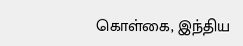கொள்கை, இந்திய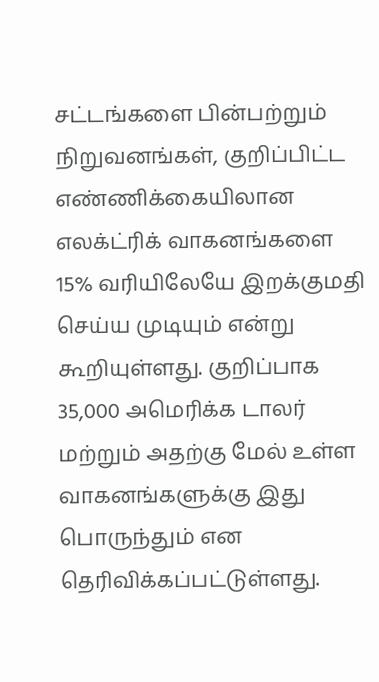சட்டங்களை பின்பற்றும் நிறுவனங்கள், குறிப்பிட்ட எண்ணிக்கையிலான எலக்ட்ரிக் வாகனங்களை 15% வரியிலேயே இறக்குமதி செய்ய முடியும் என்று கூறியுள்ளது. குறிப்பாக 35,000 அமெரிக்க டாலர் மற்றும் அதற்கு மேல் உள்ள வாகனங்களுக்கு இது பொருந்தும் என தெரிவிக்கப்பட்டுள்ளது.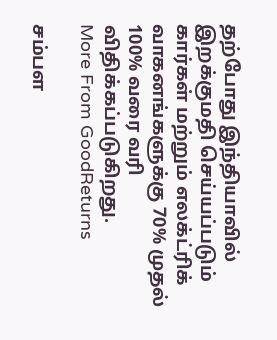தற்போது இந்தியாவில் இறக்குமதி செய்யப்படும் கார்கள் மற்றும் எலக்ட்ரிக் வாகனங்களுக்கு 70% முதல் 100% வரை வரி விதிக்கப்படுகிறது.
More From GoodReturns

சம்பள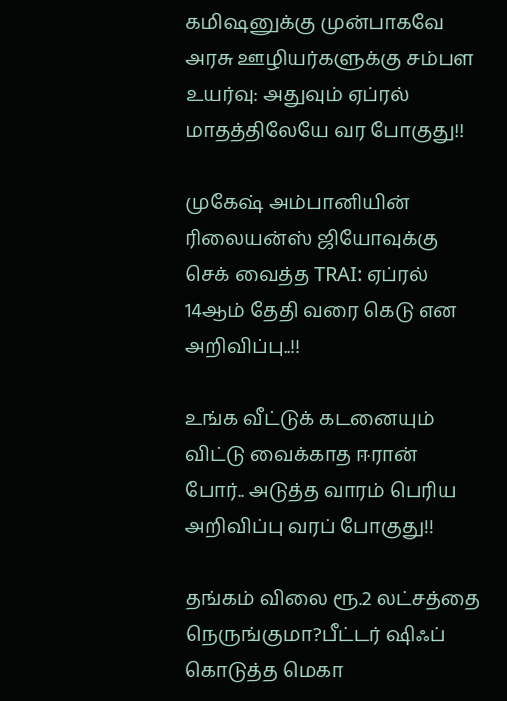கமிஷனுக்கு முன்பாகவே அரசு ஊழியர்களுக்கு சம்பள உயர்வு: அதுவும் ஏப்ரல் மாதத்திலேயே வர போகுது!!

முகேஷ் அம்பானியின் ரிலையன்ஸ் ஜியோவுக்கு செக் வைத்த TRAI: ஏப்ரல் 14ஆம் தேதி வரை கெடு என அறிவிப்பு..!!

உங்க வீட்டுக் கடனையும் விட்டு வைக்காத ஈரான் போர்.. அடுத்த வாரம் பெரிய அறிவிப்பு வரப் போகுது!!

தங்கம் விலை ரூ.2 லட்சத்தை நெருங்குமா?பீட்டர் ஷிஃப் கொடுத்த மெகா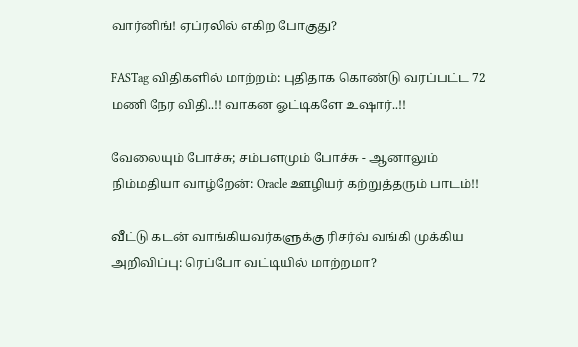வார்னிங்! ஏப்ரலில் எகிற போகுது?

FASTag விதிகளில் மாற்றம்: புதிதாக கொண்டு வரப்பட்ட 72 மணி நேர விதி..!! வாகன ஓட்டிகளே உஷார்..!!

வேலையும் போச்சு; சம்பளமும் போச்சு - ஆனாலும் நிம்மதியா வாழ்றேன்: Oracle ஊழியர் கற்றுத்தரும் பாடம்!!

வீட்டு கடன் வாங்கியவர்களுக்கு ரிசர்வ் வங்கி முக்கிய அறிவிப்பு: ரெப்போ வட்டியில் மாற்றமா?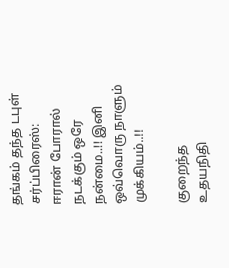தங்கம் தந்த டபுள் சர்ப்பிரைஸ்: ஈரான் போரால் நடக்கும் ஒரே நன்மை..!! இனி ஒவ்வொரு நாளும் முக்கியம்..!!

குறைந்த உதயநிதி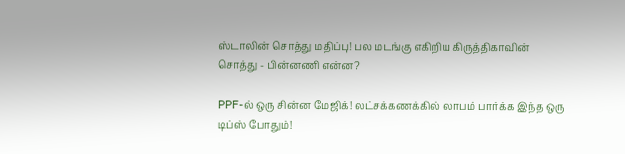ஸ்டாலின் சொத்து மதிப்பு! பல மடங்கு எகிறிய கிருத்திகாவின் சொத்து - பின்னணி என்ன?

PPF-ல் ஒரு சின்ன மேஜிக்! லட்சக்கணக்கில் லாபம் பார்க்க இந்த ஒரு டிப்ஸ் போதும்!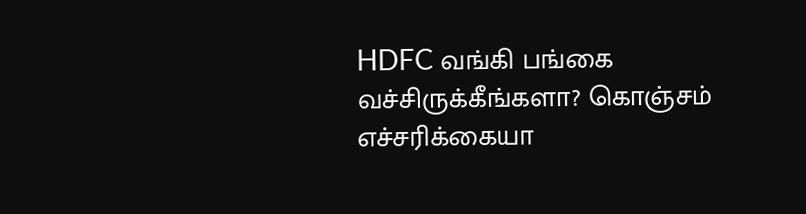HDFC வங்கி பங்கை வச்சிருக்கீங்களா? கொஞ்சம் எச்சரிக்கையா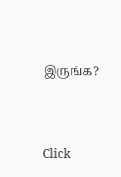இருங்க?



Click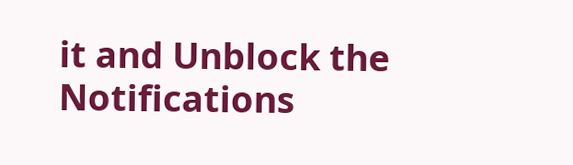it and Unblock the Notifications